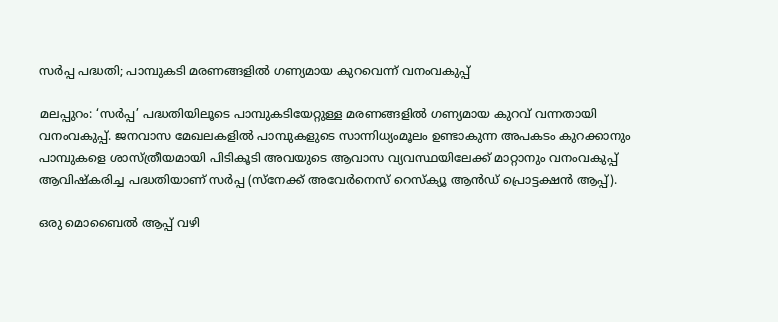സർപ്പ പദ്ധതി; പാമ്പുകടി മരണങ്ങളിൽ ഗണ്യമായ കുറവെന്ന് വനംവകുപ്പ്

മലപ്പുറം: ‘സർപ്പ’ പദ്ധതിയിലൂടെ പാമ്പുകടിയേറ്റുള്ള മരണങ്ങളിൽ ഗണ്യമായ കുറവ് വന്നതായി വനംവകുപ്പ്. ജനവാസ മേഖലകളിൽ പാമ്പുകളുടെ സാന്നിധ്യംമൂലം ഉണ്ടാകുന്ന അപകടം കുറക്കാനും പാമ്പുകളെ ശാസ്ത്രീയമായി പിടികൂടി അവയുടെ ആവാസ വ്യവസ്ഥയിലേക്ക് മാറ്റാനും വനംവകുപ്പ് ആവിഷ്കരിച്ച പദ്ധതിയാണ് സർപ്പ (സ്നേക്ക് അവേർനെസ് റെസ്ക്യൂ ആൻഡ് പ്രൊട്ടക്ഷൻ ആപ്പ്).

ഒരു മൊബൈൽ ആപ്പ് വഴി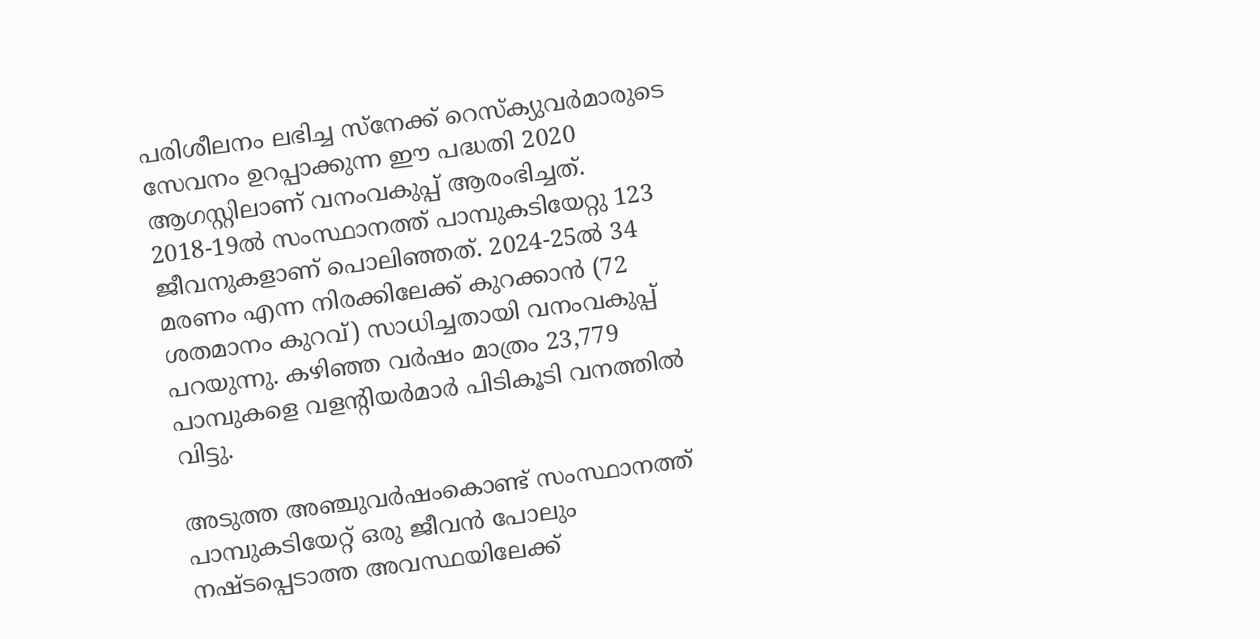പരിശീലനം ലഭിച്ച സ്‌നേക്ക് റെസ്ക്യുവർമാരുടെ സേവനം ഉറപ്പാക്കുന്ന ഈ പദ്ധതി 2020 ആഗസ്റ്റിലാണ് വനംവകുപ്പ് ആരംഭിച്ചത്. 2018-19ൽ സംസ്ഥാനത്ത് പാമ്പുകടിയേറ്റു 123 ജീവനുകളാണ് പൊലിഞ്ഞത്. 2024-25ൽ 34 മരണം എന്ന നിരക്കിലേക്ക് കുറക്കാൻ (72 ശതമാനം കുറവ്) സാധിച്ചതായി വനംവകുപ്പ് പറയുന്നു. കഴിഞ്ഞ വർഷം മാത്രം 23,779 പാമ്പുകളെ വളന്റിയർമാർ പിടികൂടി വനത്തിൽ വിട്ടു.

അടുത്ത അഞ്ചുവർഷംകൊണ്ട് സംസ്ഥാനത്ത് പാമ്പുകടിയേറ്റ് ഒരു ജീവൻ പോലും നഷ്ടപ്പെടാത്ത അവസ്ഥയിലേക്ക്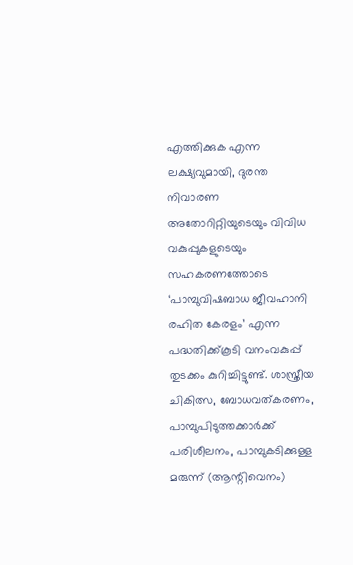എത്തിക്കുക എന്ന ലക്ഷ്യവുമായി, ദുരന്ത നിവാരണ അതോറിറ്റിയുടെയും വിവിധ വകുപ്പുകളുടെയും സഹകരണത്തോടെ ‘പാമ്പുവിഷബാധ ജീവഹാനി രഹിത കേരളം’ എന്ന പദ്ധതിക്ക്കൂടി വനംവകുപ്പ് തുടക്കം കുറിച്ചിട്ടുണ്ട്. ശാസ്ത്രീയ ചികിത്സ, ബോധവത്കരണം, പാമ്പുപിടുത്തക്കാർക്ക് പരിശീലനം, പാമ്പുകടിക്കുള്ള മരുന്ന്‌ (ആന്റിവെനം)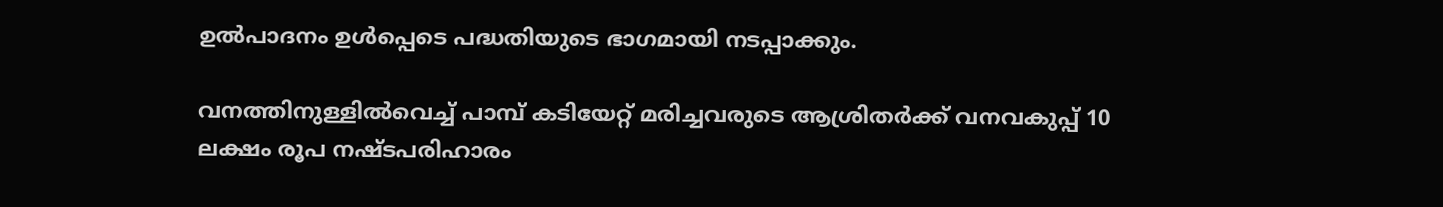ഉൽപാദനം ഉൾപ്പെടെ പദ്ധതിയുടെ ഭാഗമായി നടപ്പാക്കും.

വനത്തിനുള്ളിൽവെച്ച് പാമ്പ് കടിയേറ്റ് മരിച്ചവരുടെ ആശ്രിതർക്ക് വനവകുപ്പ് 10 ലക്ഷം രൂപ നഷ്ടപരിഹാരം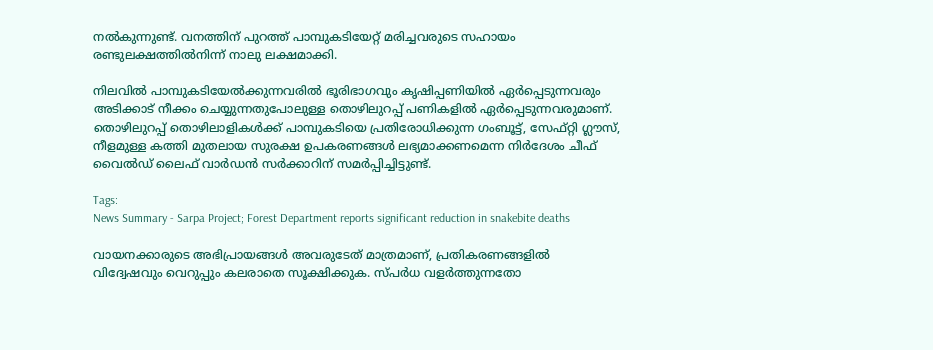നൽകുന്നുണ്ട്. വനത്തിന് പുറത്ത് പാമ്പുകടിയേറ്റ് മരിച്ചവരുടെ സഹായം രണ്ടുലക്ഷത്തിൽനിന്ന് നാലു ലക്ഷമാക്കി.

നിലവിൽ പാമ്പുകടിയേൽക്കുന്നവരിൽ ഭൂരിഭാഗവും കൃഷിപ്പണിയിൽ ഏർപ്പെടുന്നവരും അടിക്കാട് നീക്കം ചെയ്യുന്നതുപോലുള്ള തൊഴിലുറപ്പ് പണികളിൽ ഏർപ്പെടുന്നവരുമാണ്. തൊഴിലുറപ്പ് തൊഴിലാളികൾക്ക് പാമ്പുകടിയെ പ്രതിരോധിക്കുന്ന ഗംബൂട്ട്, സേഫ്റ്റി ഗ്ലൗസ്, നീളമുള്ള കത്തി മുതലായ സുരക്ഷ ഉപകരണങ്ങൾ ലഭ്യമാക്കണമെന്ന നിർദേശം ചീഫ് വൈൽഡ് ലൈഫ് വാർഡൻ സർക്കാറിന് സമർപ്പിച്ചിട്ടുണ്ട്.

Tags:
News Summary - Sarpa Project; Forest Department reports significant reduction in snakebite deaths

വായനക്കാരുടെ അഭിപ്രായങ്ങള്‍ അവരുടേത് മാത്രമാണ്, പ്രതികരണങ്ങളിൽ വിദ്വേഷവും വെറുപ്പും കലരാതെ സൂക്ഷിക്കുക. സ്പർധ വളർത്തുന്നതോ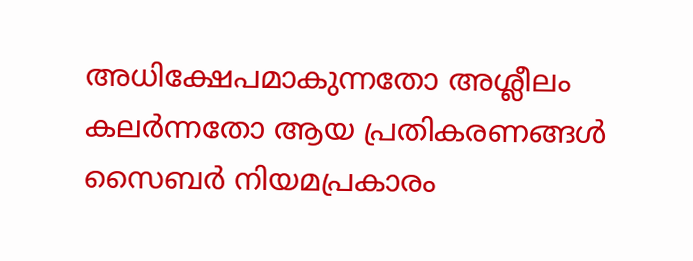അധിക്ഷേപമാകുന്നതോ അശ്ലീലം കലർന്നതോ ആയ പ്രതികരണങ്ങൾ സൈബർ നിയമപ്രകാരം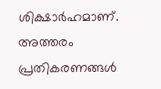ശിക്ഷാർഹമാണ്. അത്തരം പ്രതികരണങ്ങൾ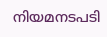നിയമനടപടി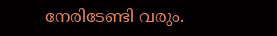നേരിടേണ്ടി വരും.